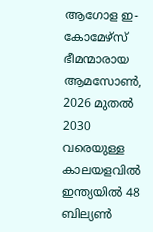ആഗോള ഇ-കോമേഴ്സ് ഭീമന്മാരായ ആമസോൺ, 2026 മുതൽ 2030 വരെയുള്ള കാലയളവിൽ ഇന്ത്യയിൽ 48 ബില്യൺ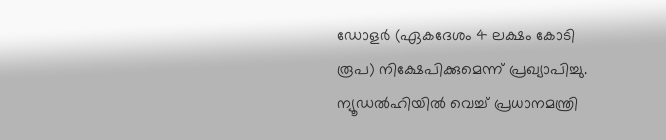ഡോളർ (ഏകദേശം 4 ലക്ഷം കോടി രൂപ) നിക്ഷേപിക്കുമെന്ന് പ്രഖ്യാപിച്ചു. ന്യൂഡൽഹിയിൽ വെച്ച് പ്രധാനമന്ത്രി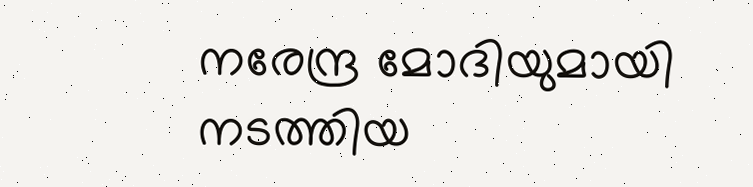നരേന്ദ്ര മോദിയുമായി നടത്തിയ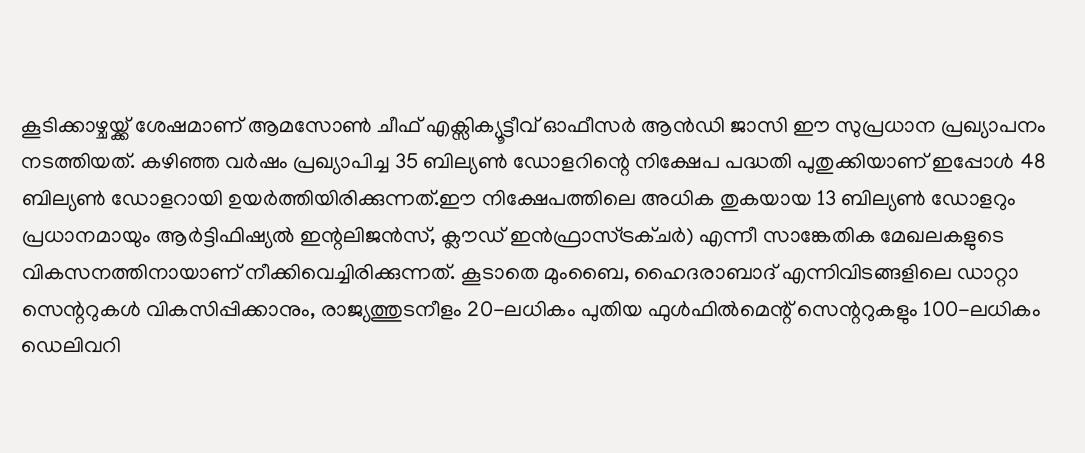കൂടിക്കാഴ്ചയ്ക്ക് ശേഷമാണ് ആമസോൺ ചീഫ് എക്സിക്യൂട്ടീവ് ഓഫീസർ ആൻഡി ജാസി ഈ സുപ്രധാന പ്രഖ്യാപനം നടത്തിയത്. കഴിഞ്ഞ വർഷം പ്രഖ്യാപിച്ച 35 ബില്യൺ ഡോളറിന്റെ നിക്ഷേപ പദ്ധതി പുതുക്കിയാണ് ഇപ്പോൾ 48 ബില്യൺ ഡോളറായി ഉയർത്തിയിരിക്കുന്നത്.ഈ നിക്ഷേപത്തിലെ അധിക തുകയായ 13 ബില്യൺ ഡോളറും പ്രധാനമായും ആർട്ടിഫിഷ്യൽ ഇന്റലിജൻസ്, ക്ലൗഡ് ഇൻഫ്രാസ്ട്രക്ചർ) എന്നീ സാങ്കേതിക മേഖലകളുടെ വികസനത്തിനായാണ് നീക്കിവെച്ചിരിക്കുന്നത്. കൂടാതെ മുംബൈ, ഹൈദരാബാദ് എന്നിവിടങ്ങളിലെ ഡാറ്റാ സെന്ററുകൾ വികസിപ്പിക്കാനും, രാജ്യത്തുടനീളം 20-ലധികം പുതിയ ഫുൾഫിൽമെന്റ് സെന്ററുകളും 100-ലധികം ഡെലിവറി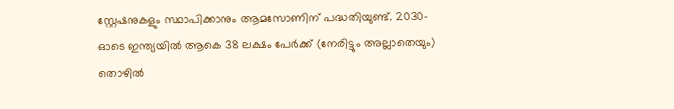സ്റ്റേഷനുകളും സ്ഥാപിക്കാനും ആമസോണിന് പദ്ധതിയുണ്ട്. 2030-ഓടെ ഇന്ത്യയിൽ ആകെ 38 ലക്ഷം പേർക്ക് (നേരിട്ടും അല്ലാതെയും) തൊഴിൽ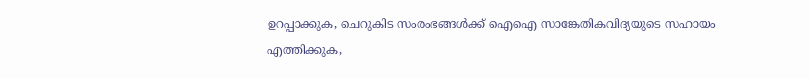ഉറപ്പാക്കുക, ചെറുകിട സംരംഭങ്ങൾക്ക് ഐഐ സാങ്കേതികവിദ്യയുടെ സഹായം എത്തിക്കുക,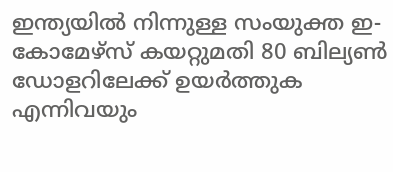ഇന്ത്യയിൽ നിന്നുള്ള സംയുക്ത ഇ-കോമേഴ്സ് കയറ്റുമതി 80 ബില്യൺ ഡോളറിലേക്ക് ഉയർത്തുക എന്നിവയും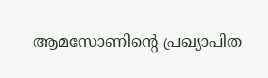ആമസോണിന്റെ പ്രഖ്യാപിത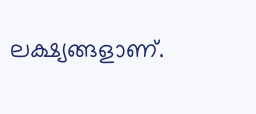ലക്ഷ്യങ്ങളാണ്.